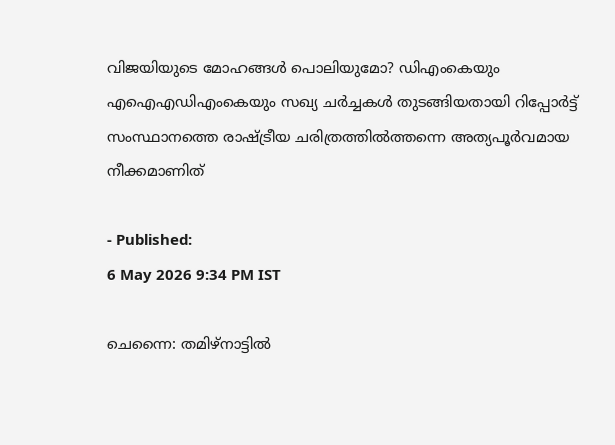വിജയിയുടെ മോഹങ്ങൾ പൊലിയുമോ? ഡിഎംകെയും എഐഎഡിഎംകെയും സഖ്യ ചർച്ചകൾ തുടങ്ങിയതായി റിപ്പോർട്ട്
സംസ്ഥാനത്തെ രാഷ്ട്രീയ ചരിത്രത്തിൽത്തന്നെ അത്യപൂർവമായ നീക്കമാണിത്

- Published:
6 May 2026 9:34 PM IST

ചെന്നൈ: തമിഴ്നാട്ടിൽ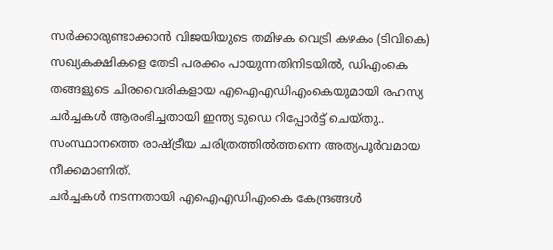സർക്കാരുണ്ടാക്കാൻ വിജയിയുടെ തമിഴക വെട്രി കഴകം (ടിവികെ) സഖ്യകക്ഷികളെ തേടി പരക്കം പായുന്നതിനിടയിൽ, ഡിഎംകെ തങ്ങളുടെ ചിരവൈരികളായ എഐഎഡിഎംകെയുമായി രഹസ്യ ചർച്ചകൾ ആരംഭിച്ചതായി ഇന്ത്യ ടുഡെ റിപ്പോർട്ട് ചെയ്തു.. സംസ്ഥാനത്തെ രാഷ്ട്രീയ ചരിത്രത്തിൽത്തന്നെ അത്യപൂർവമായ നീക്കമാണിത്.
ചർച്ചകൾ നടന്നതായി എഐഎഡിഎംകെ കേന്ദ്രങ്ങൾ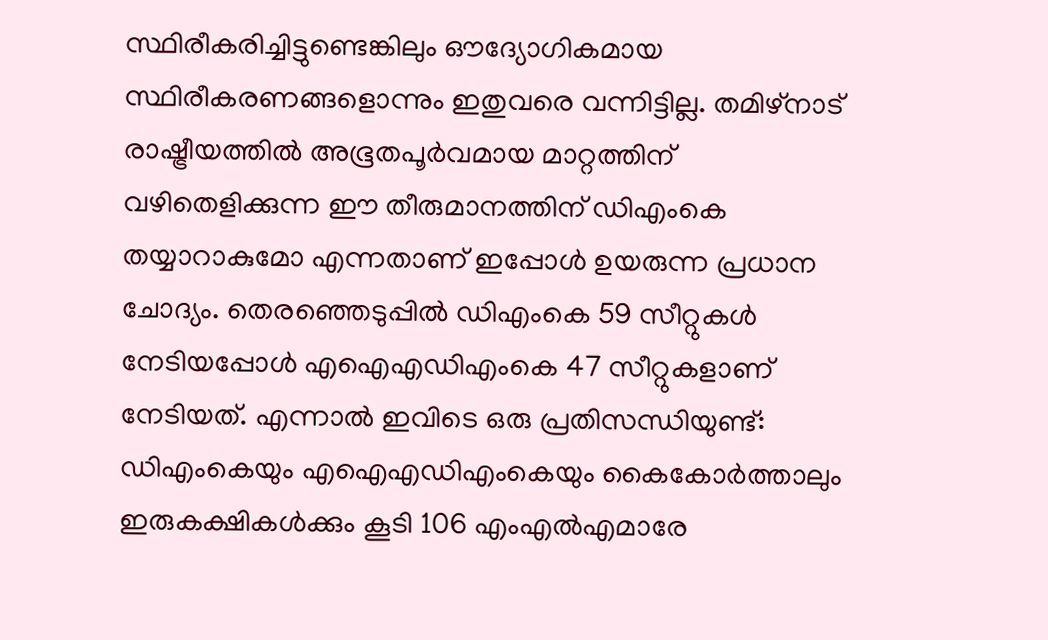സ്ഥിരീകരിച്ചിട്ടുണ്ടെങ്കിലും ഔദ്യോഗികമായ സ്ഥിരീകരണങ്ങളൊന്നും ഇതുവരെ വന്നിട്ടില്ല. തമിഴ്നാട് രാഷ്ട്രീയത്തിൽ അഭൂതപൂർവമായ മാറ്റത്തിന് വഴിതെളിക്കുന്ന ഈ തീരുമാനത്തിന് ഡിഎംകെ തയ്യാറാകുമോ എന്നതാണ് ഇപ്പോൾ ഉയരുന്ന പ്രധാന ചോദ്യം. തെരഞ്ഞെടുപ്പിൽ ഡിഎംകെ 59 സീറ്റുകൾ നേടിയപ്പോൾ എഐഎഡിഎംകെ 47 സീറ്റുകളാണ് നേടിയത്. എന്നാൽ ഇവിടെ ഒരു പ്രതിസന്ധിയുണ്ട്: ഡിഎംകെയും എഐഎഡിഎംകെയും കൈകോർത്താലും ഇരുകക്ഷികൾക്കും കൂടി 106 എംഎൽഎമാരേ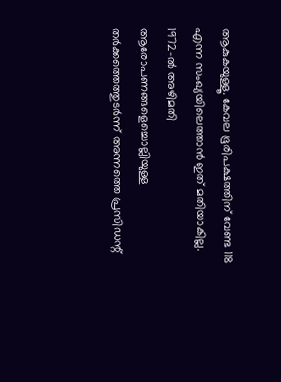ആകുകയുള്ളൂ. കേവല ഭൂരിപക്ഷത്തിന് വേണ്ട 118 എന്ന സംഖ്യയിലെത്താൻ ഇത് മതിയാകില്ല.
1972-ൽ അഴിമതി ആരോപണങ്ങളെച്ചൊല്ലിയുള്ള തർക്കത്തെത്തുടർന്ന് അന്നത്തെ പ്രസിഡന്റ്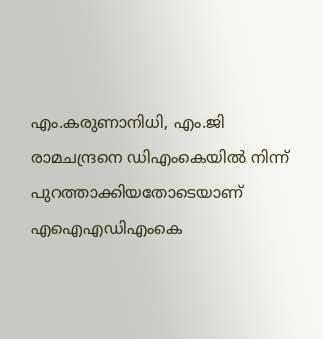എം.കരുണാനിധി, എം.ജി രാമചന്ദ്രനെ ഡിഎംകെയിൽ നിന്ന് പുറത്താക്കിയതോടെയാണ് എഐഎഡിഎംകെ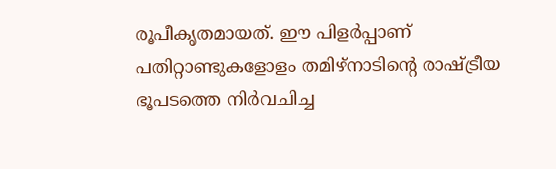രൂപീകൃതമായത്. ഈ പിളർപ്പാണ് പതിറ്റാണ്ടുകളോളം തമിഴ്നാടിന്റെ രാഷ്ട്രീയ ഭൂപടത്തെ നിർവചിച്ച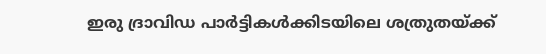ഇരു ദ്രാവിഡ പാർട്ടികൾക്കിടയിലെ ശത്രുതയ്ക്ക്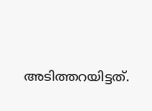അടിത്തറയിട്ടത്.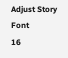Adjust Story Font
16